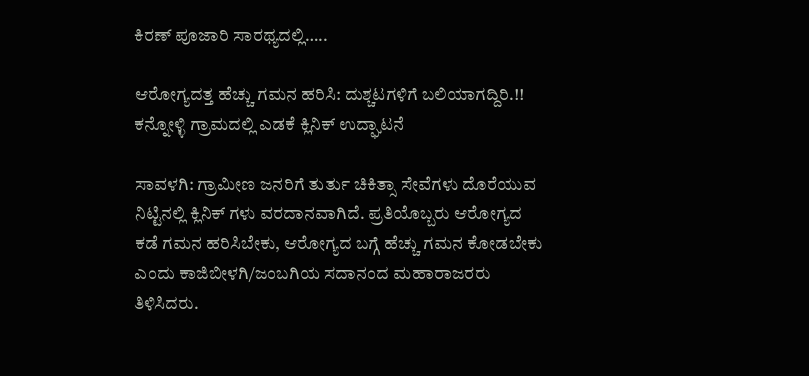ಕಿರಣ್ ಪೂಜಾರಿ ಸಾರಥ್ಯದಲ್ಲಿ…..

ಆರೋಗ್ಯದತ್ತ ಹೆಚ್ಚು ಗಮನ ಹರಿಸಿ: ದುಶ್ಚಟಗಳಿಗೆ ಬಲಿಯಾಗದ್ದಿರಿ.!!
ಕನ್ನೋಳ್ಳಿ ಗ್ರಾಮದಲ್ಲಿ ಎಡಕೆ ಕ್ಲಿನಿಕ್ ಉದ್ಘಾಟನೆ

ಸಾವಳಗಿ: ಗ್ರಾಮೀಣ ಜನರಿಗೆ ತುರ್ತು ಚಿಕಿತ್ಸಾ ಸೇವೆಗಳು ದೊರೆಯುವ ನಿಟ್ಟಿನಲ್ಲಿ ಕ್ಲಿನಿಕ್ ಗಳು ವರದಾನವಾಗಿದೆ. ಪ್ರತಿಯೊಬ್ಬರು ಆರೋಗ್ಯದ ಕಡೆ ಗಮನ ಹರಿಸಿಬೇಕು, ಆರೋಗ್ಯದ ಬಗ್ಗೆ ಹೆಚ್ಚು ಗಮನ ಕೋಡಬೇಕು ಎಂದು ಕಾಜಿಬೀಳಗಿ/ಜಂಬಗಿಯ ಸದಾನಂದ ಮಹಾರಾಜರರು ತಿಳಿಸಿದರು.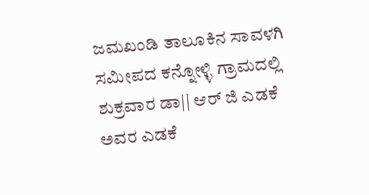ಜಮಖಂಡಿ ತಾಲೂಕಿನ ಸಾವಳಗಿ ಸಮೀಪದ ಕನ್ನೋಳ್ಳಿ ಗ್ರಾಮದಲ್ಲಿ ಶುಕ್ರವಾರ ಡಾ|| ಆರ್ ಜಿ ಎಡಕೆ ಅವರ ಎಡಕೆ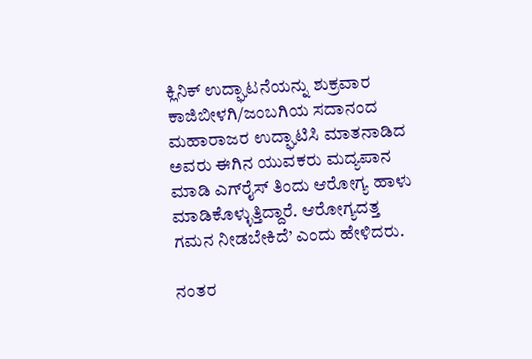ಕ್ಲಿನಿಕ್ ಉದ್ಘಾಟನೆಯನ್ನು ಶುಕ್ರವಾರ ಕಾಜಿಬೀಳಗಿ/ಜಂಬಗಿಯ ಸದಾನಂದ ಮಹಾರಾಜರ ಉದ್ಘಾಟಿಸಿ ಮಾತನಾಡಿದ ಅವರು ಈಗಿನ ಯುವಕರು ಮದ್ಯಪಾನ ಮಾಡಿ ಎಗ್‌ರೈಸ್ ತಿಂದು ಆರೋಗ್ಯ ಹಾಳು ಮಾಡಿಕೊಳ್ಳುತ್ತಿದ್ದಾರೆ. ಆರೋಗ್ಯದತ್ತ ಗಮನ ನೀಡಬೇಕಿದೆ’ ಎಂದು ಹೇಳಿದರು.

ನಂತರ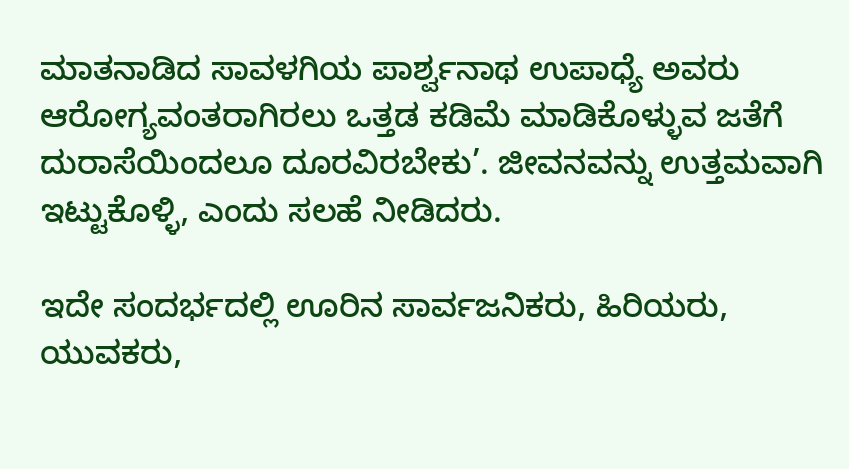ಮಾತನಾಡಿದ ಸಾವಳಗಿಯ ಪಾರ್ಶ್ವನಾಥ ಉಪಾಧ್ಯೆ ಅವರು ಆರೋಗ್ಯವಂತರಾಗಿರಲು ಒತ್ತಡ ಕಡಿಮೆ ಮಾಡಿಕೊಳ್ಳುವ ಜತೆಗೆ ದುರಾಸೆಯಿಂದಲೂ ದೂರವಿರಬೇಕು’. ಜೀವನವನ್ನು ಉತ್ತಮವಾಗಿ ಇಟ್ಟುಕೊಳ್ಳಿ, ಎಂದು ಸಲಹೆ ನೀಡಿದರು.

ಇದೇ ಸಂದರ್ಭದಲ್ಲಿ ಊರಿನ ಸಾರ್ವಜನಿಕರು, ಹಿರಿಯರು, ಯುವಕರು,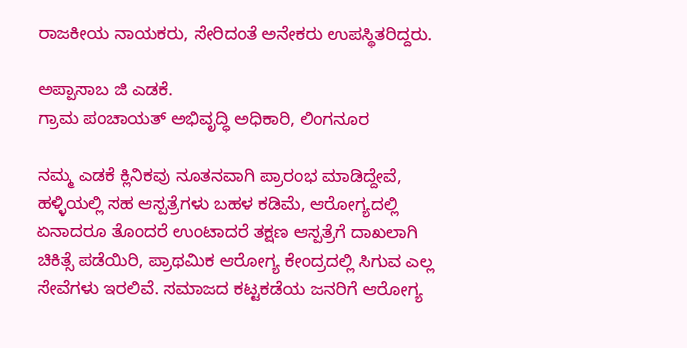ರಾಜಕೀಯ ನಾಯಕರು, ಸೇರಿದಂತೆ ಅನೇಕರು ಉಪಸ್ಥಿತರಿದ್ದರು.

ಅಪ್ಪಾಸಾಬ ಜಿ ಎಡಕೆ.
ಗ್ರಾಮ ಪಂಚಾಯತ್ ಅಭಿವೃದ್ಧಿ ಅಧಿಕಾರಿ, ಲಿಂಗನೂರ

ನಮ್ಮ ಎಡಕೆ ಕ್ಲಿನಿಕವು ನೂತನವಾಗಿ ಪ್ರಾರಂಭ ಮಾಡಿದ್ದೇವೆ, ಹಳ್ಳಿಯಲ್ಲಿ ಸಹ ಆಸ್ಪತ್ರೆಗಳು ಬಹಳ ಕಡಿಮೆ, ಆರೋಗ್ಯದಲ್ಲಿ ಏನಾದರೂ ತೊಂದರೆ ಉಂಟಾದರೆ ತಕ್ಷಣ ಆಸ್ಪತ್ರೆಗೆ ದಾಖಲಾಗಿ ಚಿಕಿತ್ಸೆ ಪಡೆಯಿರಿ, ಪ್ರಾಥಮಿಕ ಆರೋಗ್ಯ ಕೇಂದ್ರದಲ್ಲಿ ಸಿಗುವ ಎಲ್ಲ ಸೇವೆಗಳು ಇರಲಿವೆ. ಸಮಾಜದ ಕಟ್ಟಕಡೆಯ ಜನರಿಗೆ ಆರೋಗ್ಯ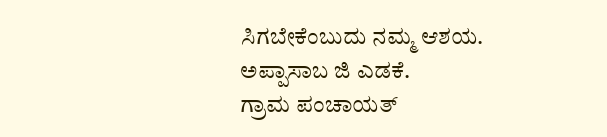ಸಿಗಬೇಕೆಂಬುದು ನಮ್ಮ ಆಶಯ.
ಅಪ್ಪಾಸಾಬ ಜಿ ಎಡಕೆ.
ಗ್ರಾಮ ಪಂಚಾಯತ್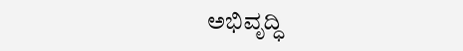ಅಭಿವೃದ್ಧಿ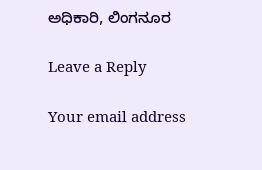ಅಧಿಕಾರಿ, ಲಿಂಗನೂರ

Leave a Reply

Your email address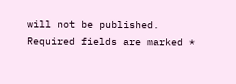will not be published. Required fields are marked *